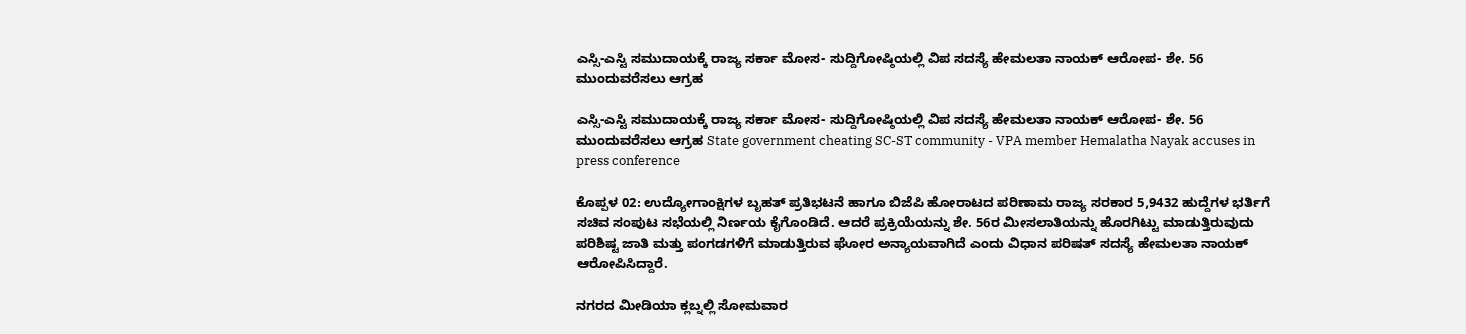ಎಸ್ಸಿ-ಎಸ್ಟಿ ಸಮುದಾಯಕ್ಕೆ ರಾಜ್ಯ ಸರ್ಕಾ ಮೋಸ- ಸುದ್ದಿಗೋಷ್ಠಿಯಲ್ಲಿ ವಿಪ ಸದಸ್ಯೆ ಹೇಮಲತಾ ನಾಯಕ್ ಆರೋಪ- ಶೇ. 56 ಮುಂದುವರೆಸಲು ಆಗ್ರಹ

ಎಸ್ಸಿ-ಎಸ್ಟಿ ಸಮುದಾಯಕ್ಕೆ ರಾಜ್ಯ ಸರ್ಕಾ ಮೋಸ- ಸುದ್ದಿಗೋಷ್ಠಿಯಲ್ಲಿ ವಿಪ ಸದಸ್ಯೆ ಹೇಮಲತಾ ನಾಯಕ್ ಆರೋಪ- ಶೇ. 56 ಮುಂದುವರೆಸಲು ಆಗ್ರಹ State government cheating SC-ST community - VPA member Hemalatha Nayak accuses in press conference

ಕೊಪ್ಪಳ 02: ಉದ್ಯೋಗಾಂಕ್ಷಿಗಳ ಬೃಹತ್ ಪ್ರತಿಭಟನೆ ಹಾಗೂ ಬಿಜೆಪಿ ಹೋರಾಟದ ಪರಿಣಾಮ ರಾಜ್ಯ ಸರಕಾರ 5,9432 ಹುದ್ದೆಗಳ ಭರ್ತಿಗೆ ಸಚಿವ ಸಂಪುಟ ಸಭೆಯಲ್ಲಿ ನಿರ್ಣಯ ಕೈಗೊಂಡಿದೆ. ಆದರೆ ಪ್ರಕ್ರಿಯೆಯನ್ನು ಶೇ. 56ರ ಮೀಸಲಾತಿಯನ್ನು ಹೊರಗಿಟ್ಟು ಮಾಡುತ್ತಿರುವುದು ಪರಿಶಿಷ್ಟ ಜಾತಿ ಮತ್ತು ಪಂಗಡಗಳಿಗೆ ಮಾಡುತ್ತಿರುವ ಘೋರ ಅನ್ಯಾಯವಾಗಿದೆ ಎಂದು ವಿಧಾನ ಪರಿಷತ್ ಸದಸ್ಯೆ ಹೇಮಲತಾ ನಾಯಕ್ ಆರೋಪಿಸಿದ್ದಾರೆ.

ನಗರದ ಮೀಡಿಯಾ ಕ್ಲಬ್ನಲ್ಲಿ ಸೋಮವಾರ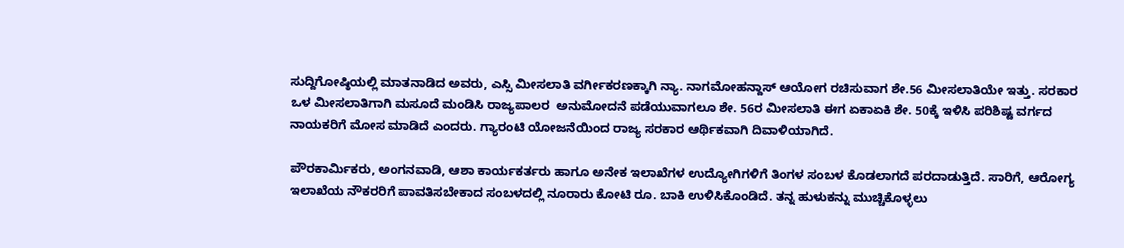ಸುದ್ದಿಗೋಷ್ಠಿಯಲ್ಲಿ ಮಾತನಾಡಿದ ಅವರು, ಎಸ್ಸಿ ಮೀಸಲಾತಿ ವರ್ಗೀಕರಣಕ್ಕಾಗಿ ನ್ಯಾ. ನಾಗಮೋಹನ್ದಾಸ್ ಆಯೋಗ ರಚಿಸುವಾಗ ಶೇ.56 ಮೀಸಲಾತಿಯೇ ಇತ್ತು. ಸರಕಾರ ಒಳ ಮೀಸಲಾತಿಗಾಗಿ ಮಸೂದೆ ಮಂಡಿಸಿ ರಾಜ್ಯಪಾಲರ  ಅನುಮೋದನೆ ಪಡೆಯುವಾಗಲೂ ಶೇ. 56ರ ಮೀಸಲಾತಿ ಈಗ ಏಕಾಏಕಿ ಶೇ. 50ಕ್ಕೆ ಇಳಿಸಿ ಪರಿಶಿಷ್ಟ ವರ್ಗದ ನಾಯಕರಿಗೆ ಮೋಸ ಮಾಡಿದೆ ಎಂದರು. ಗ್ಯಾರಂಟಿ ಯೋಜನೆಯಿಂದ ರಾಜ್ಯ ಸರಕಾರ ಆರ್ಥಿಕವಾಗಿ ದಿವಾಳಿಯಾಗಿದೆ.

ಪೌರಕಾರ್ಮಿಕರು, ಅಂಗನವಾಡಿ, ಆಶಾ ಕಾರ್ಯಕರ್ತರು ಹಾಗೂ ಅನೇಕ ಇಲಾಖೆಗಳ ಉದ್ಯೋಗಿಗಳಿಗೆ ತಿಂಗಳ ಸಂಬಳ ಕೊಡಲಾಗದೆ ಪರದಾಡುತ್ತಿದೆ. ಸಾರಿಗೆ, ಆರೋಗ್ಯ ಇಲಾಖೆಯ ನೌಕರರಿಗೆ ಪಾವತಿಸಬೇಕಾದ ಸಂಬಳದಲ್ಲಿ ನೂರಾರು ಕೋಟಿ ರೂ. ಬಾಕಿ ಉಳಿಸಿಕೊಂಡಿದೆ. ತನ್ನ ಹುಳುಕನ್ನು ಮುಚ್ಚಿಕೊಳ್ಳಲು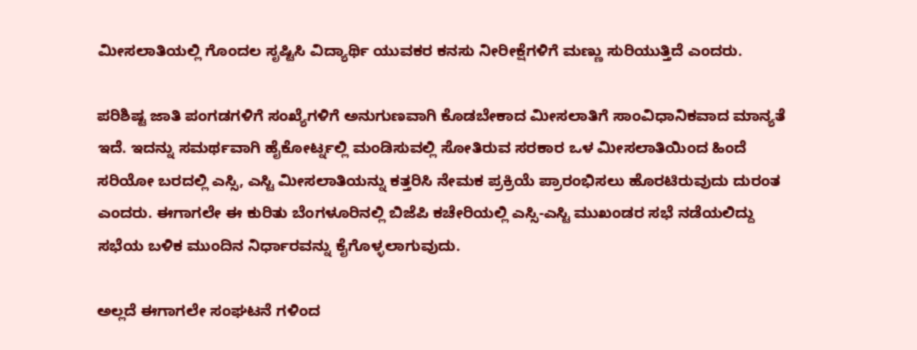ಮೀಸಲಾತಿಯಲ್ಲಿ ಗೊಂದಲ ಸೃಷ್ಟಿಸಿ ವಿದ್ಯಾರ್ಥಿ ಯುವಕರ ಕನಸು ನೀರೀಕ್ಷೆಗಳಿಗೆ ಮಣ್ಣು ಸುರಿಯುತ್ತಿದೆ ಎಂದರು.

ಪರಿಶಿಷ್ಟ ಜಾತಿ ಪಂಗಡಗಳಿಗೆ ಸಂಖ್ಯೆಗಳಿಗೆ ಅನುಗುಣವಾಗಿ ಕೊಡಬೇಕಾದ ಮೀಸಲಾತಿಗೆ ಸಾಂವಿಧಾನಿಕವಾದ ಮಾನ್ಯತೆ ಇದೆ. ಇದನ್ನು ಸಮರ್ಥವಾಗಿ ಹೈಕೋರ್ಟ್ನಲ್ಲಿ ಮಂಡಿಸುವಲ್ಲಿ ಸೋತಿರುವ ಸರಕಾರ ಒಳ ಮೀಸಲಾತಿಯಿಂದ ಹಿಂದೆ ಸರಿಯೋ ಬರದಲ್ಲಿ ಎಸ್ಸಿ, ಎಸ್ಟಿ ಮೀಸಲಾತಿಯನ್ನು ಕತ್ತರಿಸಿ ನೇಮಕ ಪ್ರಕ್ರಿಯೆ ಪ್ರಾರಂಭಿಸಲು ಹೊರಟಿರುವುದು ದುರಂತ ಎಂದರು. ಈಗಾಗಲೇ ಈ ಕುರಿತು ಬೆಂಗಳೂರಿನಲ್ಲಿ ಬಿಜೆಪಿ ಕಚೇರಿಯಲ್ಲಿ ಎಸ್ಸಿ-ಎಸ್ಟಿ ಮುಖಂಡರ ಸಭೆ ನಡೆಯಲಿದ್ದು ಸಭೆಯ ಬಳಿಕ ಮುಂದಿನ ನಿರ್ಧಾರವನ್ನು ಕೈಗೊಳ್ಳಲಾಗುವುದು.

ಅಲ್ಲದೆ ಈಗಾಗಲೇ ಸಂಘಟನೆ ಗಳಿಂದ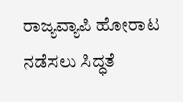ರಾಜ್ಯವ್ಯಾಪಿ ಹೋರಾಟ ನಡೆಸಲು ಸಿದ್ಧತೆ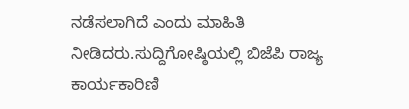ನಡೆಸಲಾಗಿದೆ ಎಂದು ಮಾಹಿತಿ ನೀಡಿದರು.ಸುದ್ದಿಗೋಷ್ಠಿಯಲ್ಲಿ ಬಿಜೆಪಿ ರಾಜ್ಯ ಕಾರ್ಯಕಾರಿಣಿ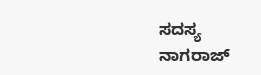ಸದಸ್ಯ ನಾಗರಾಜ್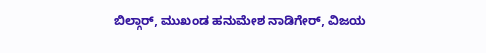ಬಿಲ್ಗಾರ್, ಮುಖಂಡ ಹನುಮೇಶ ನಾಡಿಗೇರ್, ವಿಜಯ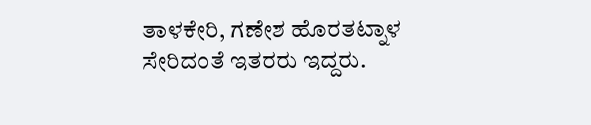ತಾಳಕೇರಿ, ಗಣೇಶ ಹೊರತಟ್ನಾಳ ಸೇರಿದಂತೆ ಇತರರು ಇದ್ದರು.